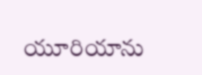యూరియాను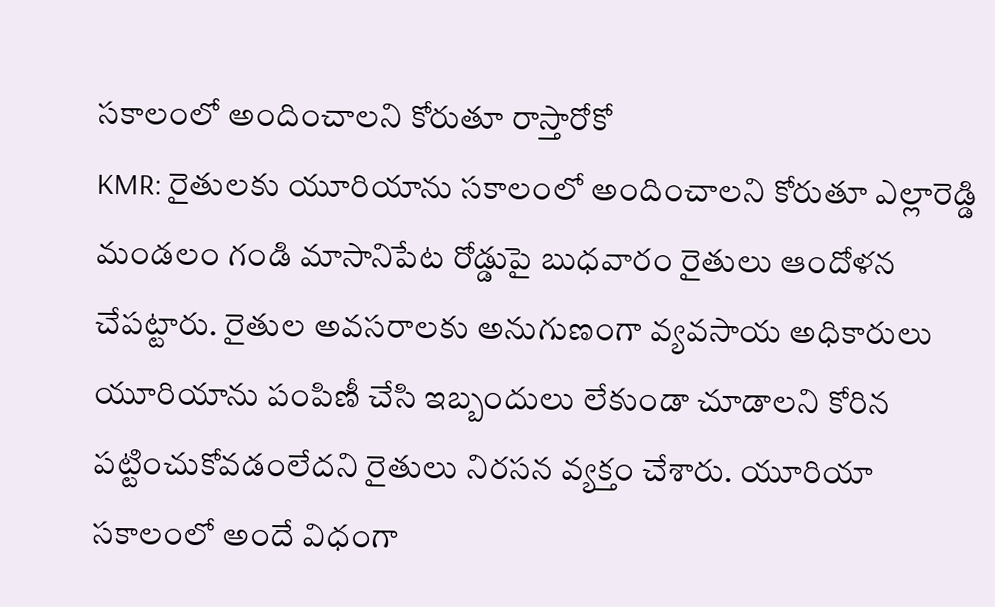సకాలంలో అందించాలని కోరుతూ రాస్తారోకో
KMR: రైతులకు యూరియాను సకాలంలో అందించాలని కోరుతూ ఎల్లారెడ్డి మండలం గండి మాసానిపేట రోడ్డుపై బుధవారం రైతులు ఆందోళన చేపట్టారు. రైతుల అవసరాలకు అనుగుణంగా వ్యవసాయ అధికారులు యూరియాను పంపిణీ చేసి ఇబ్బందులు లేకుండా చూడాలని కోరిన పట్టించుకోవడంలేదని రైతులు నిరసన వ్యక్తం చేశారు. యూరియా సకాలంలో అందే విధంగా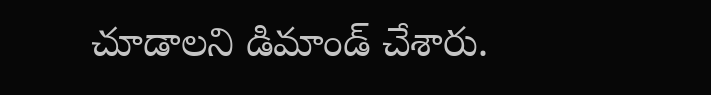చూడాలని డిమాండ్ చేశారు.